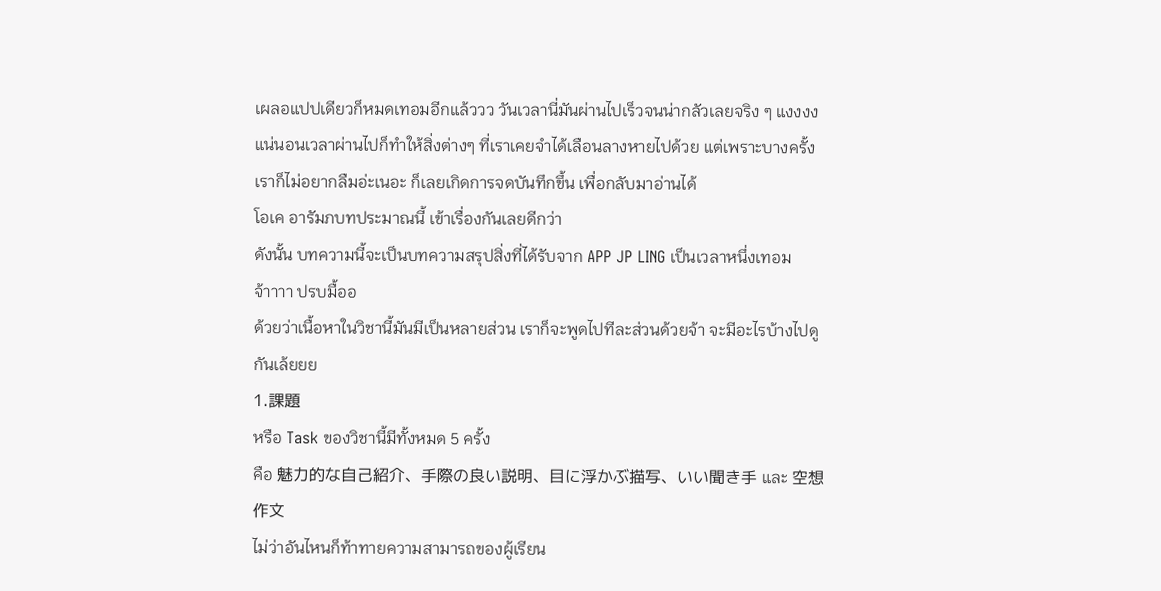เผลอแปปเดียวก็หมดเทอมอีกแล้ววว วันเวลานี่มันผ่านไปเร็วจนน่ากลัวเลยจริง ๆ แงงงงแน่นอนเวลาผ่านไปก็ทำให้สิ่งต่างๆ ที่เราเคยจำได้เลือนลางหายไปด้วย แต่เพราะบางครั้งเราก็ไม่อยากลืมอ่ะเนอะ ก็เลยเกิดการจดบันทึกขึ้น เพื่อกลับมาอ่านได้
โอเค อารัมภบทประมาณนี้ เข้าเรื่องกันเลยดีกว่า
ดังนั้น บทความนี้จะเป็นบทความสรุปสิ่งที่ได้รับจาก APP JP LING เป็นเวลาหนึ่งเทอมจ้าาาา ปรบมื้ออ
ด้วยว่าเนื้อหาในวิชานี้มันมีเป็นหลายส่วน เราก็จะพูดไปทีละส่วนด้วยจ้า จะมีอะไรบ้างไปดูกันเล้ยยย
1.課題
หรือ Task ของวิชานี้มีทั้งหมด 5 ครั้ง
คือ 魅力的な自己紹介、手際の良い説明、目に浮かぶ描写、いい聞き手 และ 空想作文
ไม่ว่าอันไหนก็ท้าทายความสามารถของผู้เรียน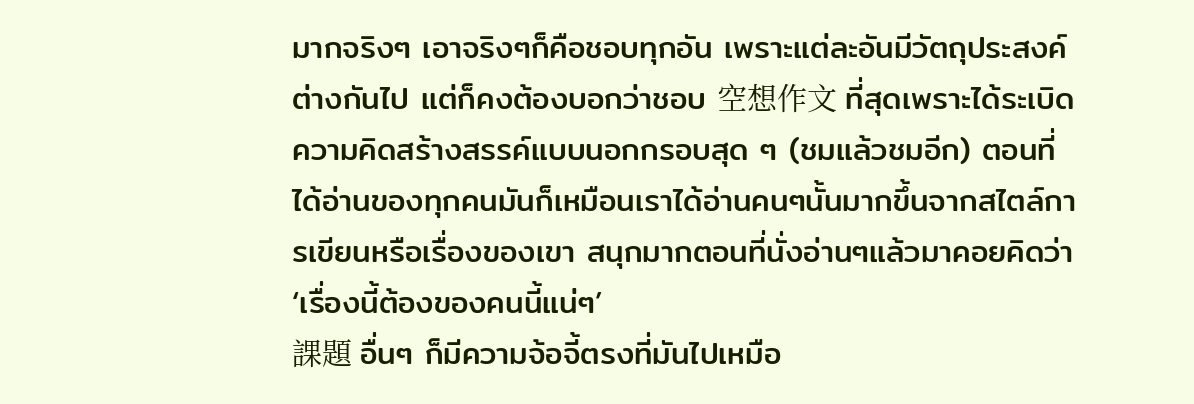มากจริงๆ เอาจริงๆก็คือชอบทุกอัน เพราะแต่ละอันมีวัตถุประสงค์ต่างกันไป แต่ก็คงต้องบอกว่าชอบ 空想作文 ที่สุดเพราะได้ระเบิดความคิดสร้างสรรค์แบบนอกกรอบสุด ๆ (ชมแล้วชมอีก) ตอนที่ได้อ่านของทุกคนมันก็เหมือนเราได้อ่านคนๆนั้นมากขึ้นจากสไตล์การเขียนหรือเรื่องของเขา สนุกมากตอนที่นั่งอ่านๆแล้วมาคอยคิดว่า ‘เรื่องนี้ต้องของคนนี้แน่ๆ’
課題 อื่นๆ ก็มีความจ้อจี้ตรงที่มันไปเหมือ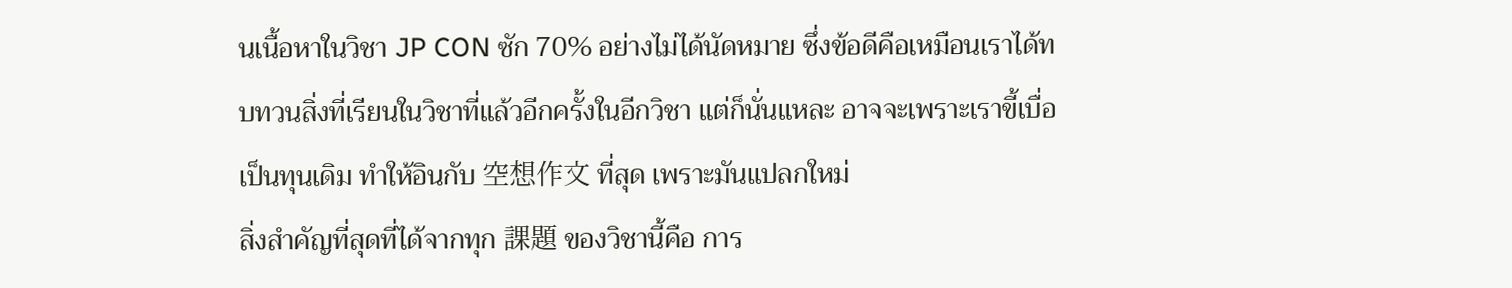นเนื้อหาในวิชา JP CON ซัก 70% อย่างไม่ได้นัดหมาย ซึ่งข้อดีคือเหมือนเราได้ทบทวนสิ่งที่เรียนในวิชาที่แล้วอีกครั้งในอีกวิชา แต่ก็นั่นแหละ อาจจะเพราะเราขี้เบื่อเป็นทุนเดิม ทำให้อินกับ 空想作文 ที่สุด เพราะมันแปลกใหม่
สิ่งสำคัญที่สุดที่ได้จากทุก 課題 ของวิชานี้คือ การ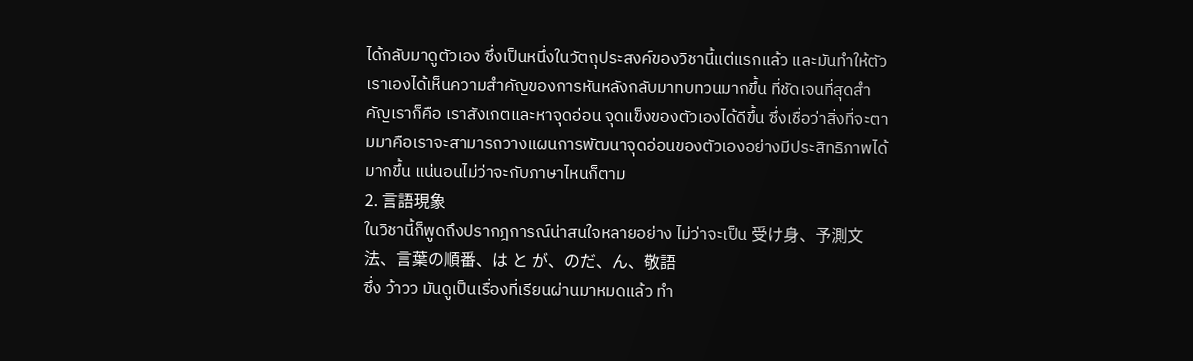ได้กลับมาดูตัวเอง ซึ่งเป็นหนึ่งในวัตถุประสงค์ของวิชานี้แต่แรกแล้ว และมันทำให้ตัวเราเองได้เห็นความสำคัญของการหันหลังกลับมาทบทวนมากขึ้น ที่ชัดเจนที่สุดสำคัญเราก็คือ เราสังเกตและหาจุดอ่อน จุดแข็งของตัวเองได้ดีขึ้น ซึ่งเชื่อว่าสิ่งที่จะตามมาคือเราจะสามารถวางแผนการพัฒนาจุดอ่อนของตัวเองอย่างมีประสิทธิภาพได้มากขึ้น แน่นอนไม่ว่าจะกับภาษาไหนก็ตาม
2. 言語現象
ในวิชานี้ก็พูดถึงปรากฎการณ์น่าสนใจหลายอย่าง ไม่ว่าจะเป็น 受け身、予測文法、言葉の順番、は と が、のだ、ん、敬語
ซึ่ง ว้าวว มันดูเป็นเรื่องที่เรียนผ่านมาหมดแล้ว ทำ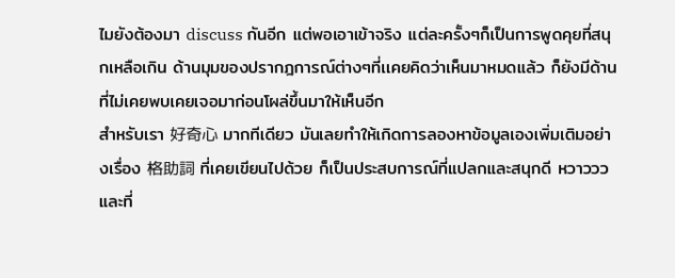ไมยังต้องมา discuss กันอีก แต่พอเอาเข้าจริง แต่ละครั้งๆก็เป็นการพูดคุยที่สนุกเหลือเกิน ด้านมุมของปรากฎการณ์ต่างๆที่เเคยคิดว่าเห็นมาหมดแล้ว ก็ยังมีด้านที่ไม่เคยพบเคยเจอมาก่อนโผล่ขึ้นมาให้เห็นอีก
สำหรับเรา 好奇心 มากทีเดียว มันเลยทำให้เกิดการลองหาข้อมูลเองเพิ่มเติมอย่างเรื่อง 格助詞 ที่เคยเขียนไปด้วย ก็เป็นประสบการณ์ที่แปลกและสนุกดี หวาวววและที่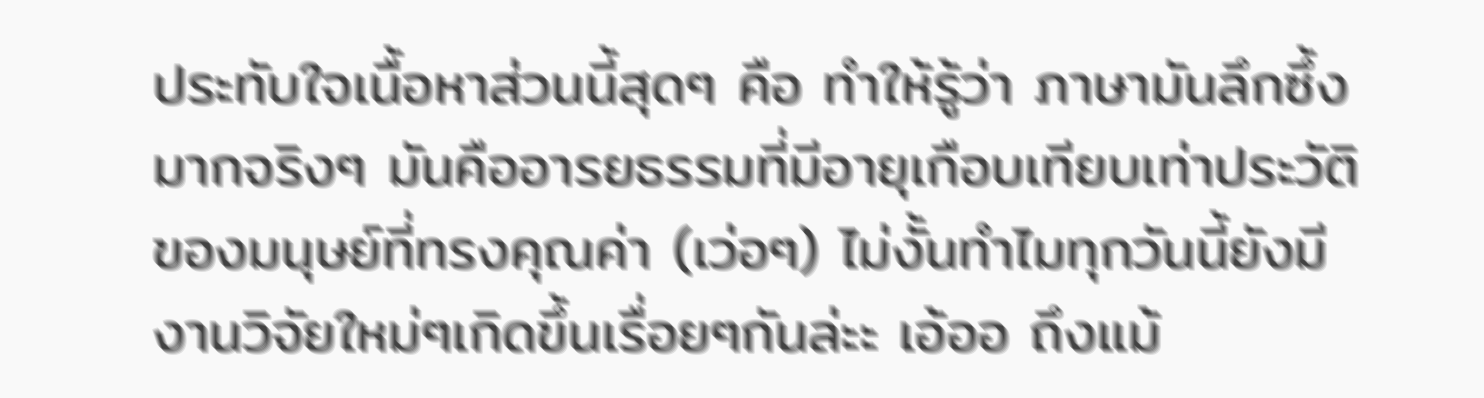ประทับใจเนื้อหาส่วนนี้สุดๆ คือ ทำให้รู้ว่า ภาษามันลึกซึ้งมากจริงๆ มันคืออารยธรรมที่มีอายุเกือบเทียบเท่าประวัติของมนุษย์ที่ทรงคุณค่า (เว่อๆ) ไม่งั้นทำไมทุกวันนี้ยังมีงานวิจัยใหม่ๆเกิดขึ้นเรื่อยๆกันล่ะะ เอ้ออ ถึงแม้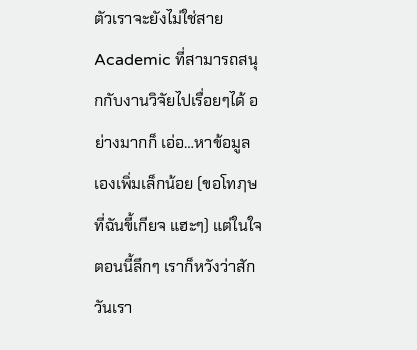ตัวเราจะยังไม่ใช่สาย Academic ที่สามารถสนุกกับงานวิจัยไปเรื่อยๆได้ อย่างมากก็ เอ่อ…หาข้อมูลเองเพิ่มเล็กน้อย (ขอโทฦษที่ฉันขี้เกียจ แฮะๆ) แต่ในใจตอนนี้ลึกๆ เราก็หวังว่าสักวันเรา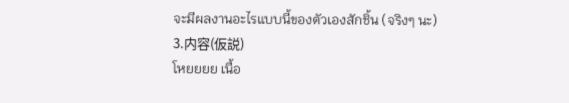จะมีผลงานอะไรแบบนี้ของตัวเองสักชิ้น (จริงๆ นะ)
3.内容(仮説)
โหยยยย เนื้อ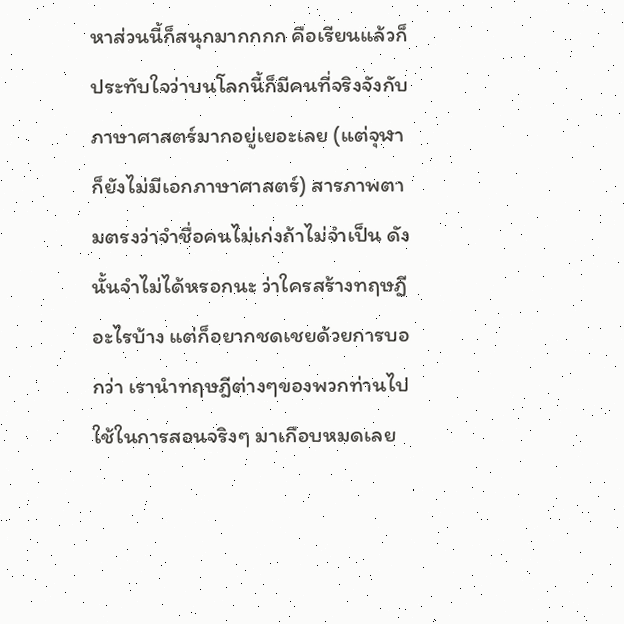หาส่วนนี้ก็สนุกมากกกก คือเรียนแล้วก็ประทับใจว่าบนโลกนี้ก็มีคนที่จริงจังกับภาษาศาสตร์มากอยู่เยอะเลย (แต่จุฬาก็ยังไม่มีเอกภาษาศาสตร์) สารภาพตามตรงว่าจำชื่อคนไม่เก่งถ้าไม่จำเป็น ดังนั้นจำไม่ได้หรอกนะ ว่าใครสร้างทฤษฎีอะไรบ้าง แต่ก็อยากชดเชยด้วยการบอกว่า เรานำทฤษฎีต่างๆของพวกท่านไปใช้ในการสอนจริงๆ มาเกือบหมดเลย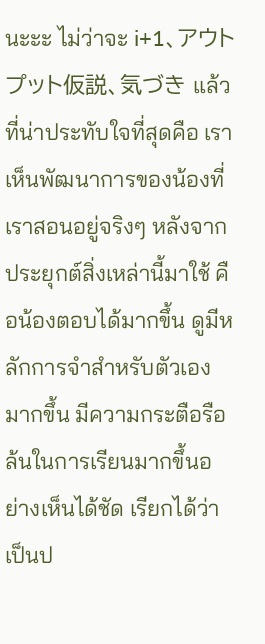นะะะ ไม่ว่าจะ i+1、アウトプット仮説、気づき แล้วที่น่าประทับใจที่สุดคือ เราเห็นพัฒนาการของน้องที่เราสอนอยู่จริงๆ หลังจากประยุกต์สิ่งเหล่านี้มาใช้ คือน้องตอบได้มากขึ้น ดูมีหลักการจำสำหรับตัวเองมากขึ้น มีความกระตือรือล้นในการเรียนมากขึ้นอย่างเห็นได้ชัด เรียกได้ว่าเป็นป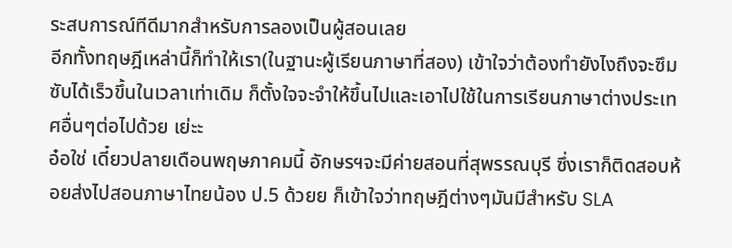ระสบการณ์ทีดีมากสำหรับการลองเป็นผู้สอนเลย
อีกทั้งทฤษฎีเหล่านี้ก็ทำให้เรา(ในฐานะผู้เรียนภาษาที่สอง) เข้าใจว่าต้องทำยังไงถึงจะซึมซับได้เร็วขึ้นในเวลาเท่าเดิม ก็ตั้งใจจะจำให้ขึ้นไปและเอาไปใช้ในการเรียนภาษาต่างประเทศอื่นๆต่อไปด้วย เย่ะะ
อ๋อใช่ เดี๋ยวปลายเดือนพฤษภาคมนี้ อักษรฯจะมีค่ายสอนที่สุพรรณบุรี ซึ่งเราก็ติดสอบห้อยส่งไปสอนภาษาไทยน้อง ป.5 ด้วยย ก็เข้าใจว่าทฤษฎีต่างๆมันมีสำหรับ SLA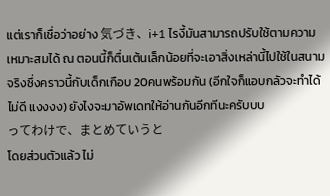แต่เราก็เชื่อว่าอย่าง 気づき、i+1 ไรงี้มันสามารถปรับใช้ตามความเหมาะสมได้ ณ ตอนนี้ก็ตื่นเต้นเล็กน้อยที่จะเอาสิ่งเหล่านี้ไปใช้ในสนามจริงซึ่งคราวนี้กับเด็กเกือบ 20คนพร้อมกัน (อีกใจก็แอบกลัวจะทำได้ไม่ดี แงงงง) ยังไงจะมาอัพเดทให้อ่านกันอีกทีนะครับบบ
ってわけで、まとめていうと
โดยส่วนตัวแล้ว ไม่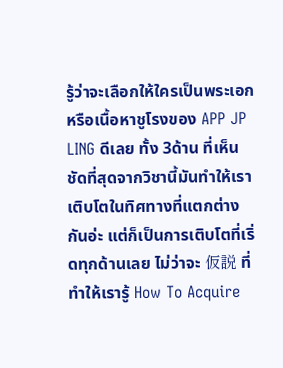รู้ว่าจะเลือกให้ใครเป็นพระเอกหรือเนื้อหาชูโรงของ APP JP LING ดีเลย ทั้ง 3ด้าน ที่เห็นชัดที่สุดจากวิชานี้มันทำให้เราเติบโตในทิศทางที่แตกต่างกันอ่ะ แต่ก็เป็นการเติบโตที่เริ่ดทุกด้านเลย ไม่ว่าจะ 仮説 ที่ทำให้เรารู้ How To Acquire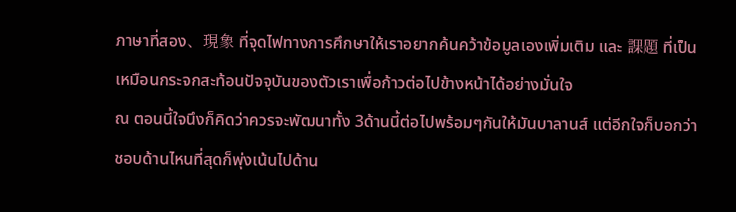ภาษาที่สอง、現象 ที่จุดไฟทางการศึกษาให้เราอยากค้นคว้าข้อมูลเองเพิ่มเติม และ 課題 ที่เป็นเหมือนกระจกสะท้อนปัจจุบันของตัวเราเพื่อก้าวต่อไปข้างหน้าได้อย่างมั่นใจ
ณ ตอนนี้ใจนึงก็คิดว่าควรจะพัฒนาทั้ง 3ด้านนี้ต่อไปพร้อมๆกันให้มันบาลานส์ แต่อีกใจก็บอกว่าชอบด้านไหนที่สุดก็พุ่งเน้นไปด้าน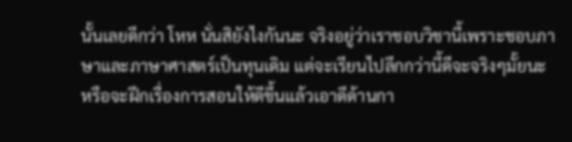นั้นเลยดีกว่า โหห นั่นสิยังไงกันนะ จริงอยู่ว่าเราชอบวิชานี้เพราะชอบภาษาและภาษาศาสตร์เป็นทุนเดิม แต่จะเรียนไปลึกกว่านี้ดีจะจริงๆมั้ยนะ หรือจะฝึกเรื่องการสอนให้ดีขึ้นแล้วเอาดีด้านกา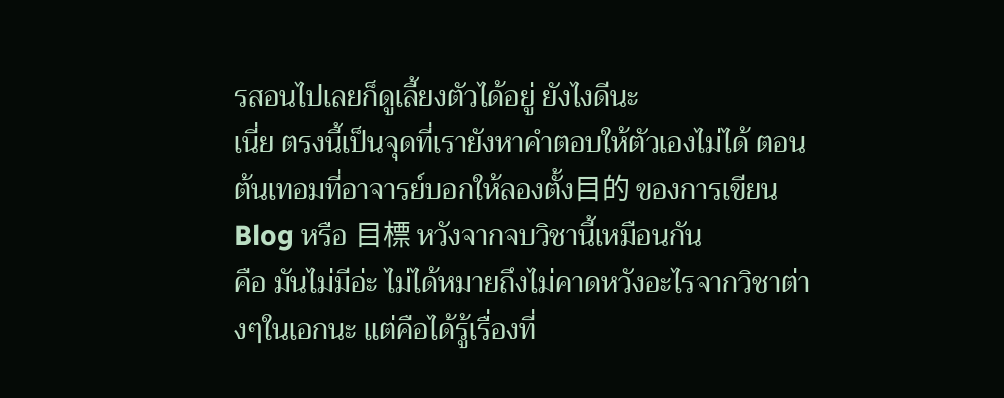รสอนไปเลยก็ดูเลี้ยงตัวได้อยู่ ยังไงดีนะ
เนี่ย ตรงนี้เป็นจุดที่เรายังหาคำตอบให้ตัวเองไม่ได้ ตอนต้นเทอมที่อาจารย์บอกให้ลองตั้ง目的 ของการเขียน Blog หรือ 目標 หวังจากจบวิชานี้เหมือนกัน
คือ มันไม่มีอ่ะ ไม่ได้หมายถึงไม่คาดหวังอะไรจากวิชาต่างๆในเอกนะ แต่คือได้รู้เรื่องที่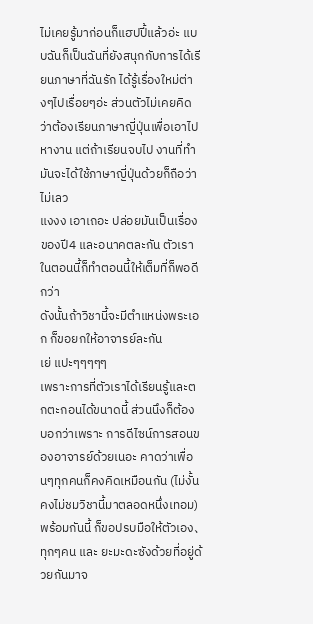ไม่เคยรู้มาก่อนก็แฮปปี้แล้วอ่ะ แบบฉันก็เป็นฉันที่ยังสนุกกับการได้เรียนภาษาที่ฉันรัก ได้รู้เรื่องใหม่ต่างๆไปเรื่อยๆอ่ะ ส่วนตัวไม่เคยคิดว่าต้องเรียนภาษาญี่ปุ่นเพื่อเอาไปหางาน แต่ถ้าเรียนจบไป งานที่ทำมันจะได้ใช้ภาษาญี่ปุ่นด้วยก็ถือว่าไม่เลว
แงงง เอาเถอะ ปล่อยมันเป็นเรื่องของปี4 และอนาคตละกัน ตัวเราในตอนนี้ก็ทำตอนนี้ให้เต็มที่ก็พอดีกว่า
ดังนั้นถ้าวิชานี้จะมีตำแหน่งพระเอก ก็ขอยกให้อาจารย์ละกัน
เย่ แปะๆๆๆๆๆ
เพราะการที่ตัวเราได้เรียนรู้และตกตะกอนได้ขนาดนี้ ส่วนนึงก็ต้องบอกว่าเพราะ การดีไซน์การสอนของอาจารย์ด้วยเนอะ คาดว่าเพื่อนๆทุกคนก็คงคิดเหมือนกัน (ไม่งั้นคงไม่ชมวิชานี้มาตลอดหนึ่งเทอม)
พร้อมกันนี้ ก็ขอปรบมือให้ตัวเอง、ทุกๆคน และ ยะมะดะซังด้วยที่อยู่ด้วยกันมาจ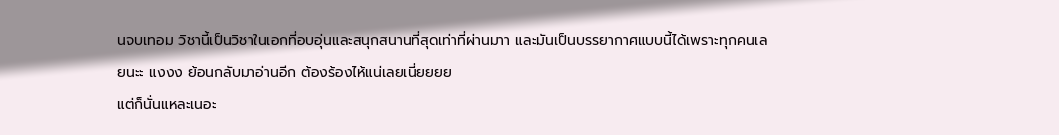นจบเทอม วิชานี้เป็นวิชาในเอกที่อบอุ่นและสนุกสนานที่สุดเท่าที่ผ่านมาา และมันเป็นบรรยากาศแบบนี้ได้เพราะทุกคนเลยนะะ แงงง ย้อนกลับมาอ่านอีก ต้องร้องไห้แน่เลยเนี่ยยยย
แต่ก็นั่นแหละเนอะ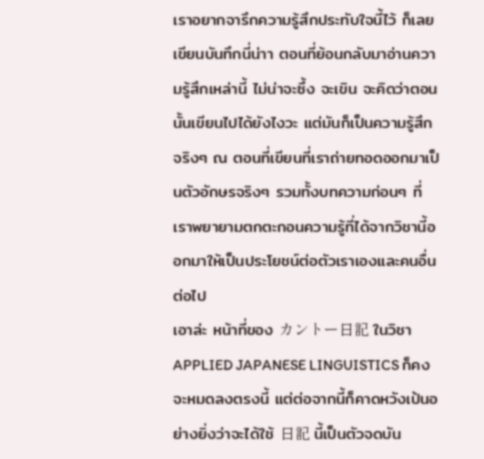เราอยากจารึกความรู้สึกประทับใจนี้ไว้ ก็เลยเขียนบันทึกนี่น่าา ตอนที่ย้อนกลับมาอ่านความรู้สึกเหล่านี้ ไม่น่าจะซึ้ง จะเขิน จะคิดว่าตอนนั้นเขียนไปได้ยังไงวะ แต่มันก็เป็นความรู้สึกจริงๆ ณ ตอนที่เขียนที่เราถ่ายทอดออกมาเป็นตัวอักษรจริงๆ รวมทั้งบทความก่อนๆ ที่เราพยายามตกตะกอนความรู้ที่ได้จากวิชานี้ออกมาให้เป็นประโยชน์ต่อตัวเราเองและคนอื่นต่อไป
เอาล่ะ หน้าที่ของ カントー日記 ในวิชา APPLIED JAPANESE LINGUISTICS ก็คงจะหมดลงตรงนี้ แต่ต่อจากนี้ก็คาดหวังเป้นอย่างยิ่งว่าจะได้ใช้ 日記 นี้เป็นตัวจดบัน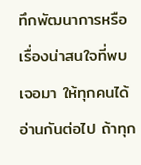ทึกพัฒนาการหรือเรื่องน่าสนใจที่พบเจอมา ให้ทุกคนได้อ่านกันต่อไป ถ้าทุก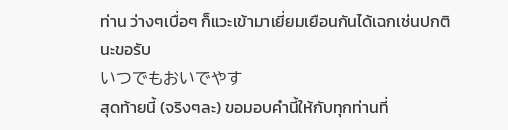ท่าน ว่างๆเบื่อๆ ก็แวะเข้ามาเยี่ยมเยือนกันได้เฉกเช่นปกตินะขอรับ
いつでもおいでやす
สุดท้ายนี้ (จริงๆละ) ขอมอบคำนี้ให้กับทุกท่านที่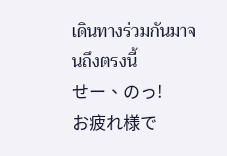เดินทางร่วมกันมาจนถึงตรงนี้
せー、のっ!
お疲れ様で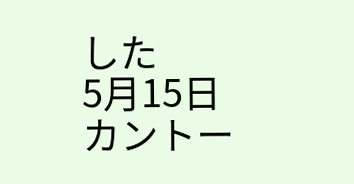した
5月15日
カントー